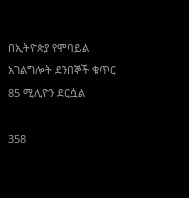በኢትዮጵያ የሞባይል አገልግሎት ደንበኞች ቁጥር 85 ሚሊዮን ደርሷል

358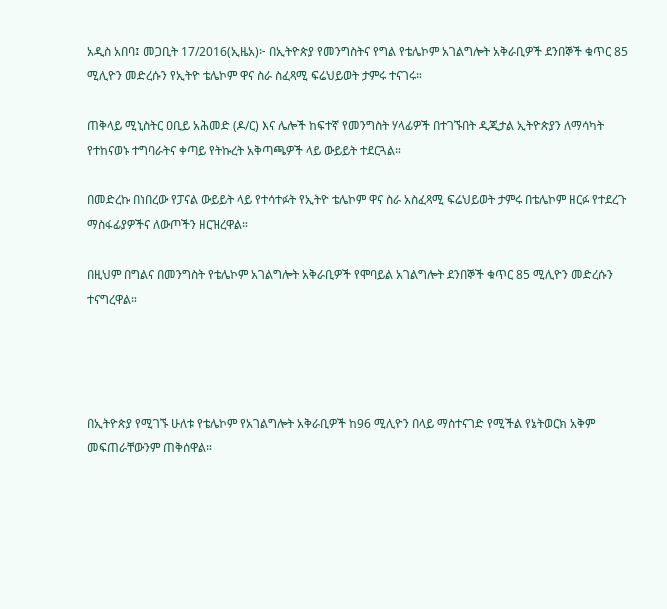አዲስ አበባ፤ መጋቢት 17/2016(ኢዜአ)፦ በኢትዮጵያ የመንግስትና የግል የቴሌኮም አገልግሎት አቅራቢዎች ደንበኞች ቁጥር 85 ሚሊዮን መድረሱን የኢትዮ ቴሌኮም ዋና ስራ ስፈጻሚ ፍሬህይወት ታምሩ ተናገሩ።

ጠቅላይ ሚኒስትር ዐቢይ አሕመድ (ዶ/ር) እና ሌሎች ከፍተኛ የመንግስት ሃላፊዎች በተገኙበት ዲጂታል ኢትዮጵያን ለማሳካት የተከናወኑ ተግባራትና ቀጣይ የትኩረት አቅጣጫዎች ላይ ውይይት ተደርጓል።

በመድረኩ በነበረው የፓናል ውይይት ላይ የተሳተፉት የኢትዮ ቴሌኮም ዋና ስራ አስፈጻሚ ፍሬህይወት ታምሩ በቴሌኮም ዘርፉ የተደረጉ ማስፋፊያዎችና ለውጦችን ዘርዝረዋል።

በዚህም በግልና በመንግስት የቴሌኮም አገልግሎት አቅራቢዎች የሞባይል አገልግሎት ደንበኞች ቁጥር 85 ሚሊዮን መድረሱን ተናግረዋል።




በኢትዮጵያ የሚገኙ ሁለቱ የቴሌኮም የአገልግሎት አቅራቢዎች ከ96 ሚሊዮን በላይ ማስተናገድ የሚችል የኔትወርክ አቅም መፍጠራቸውንም ጠቅሰዋል።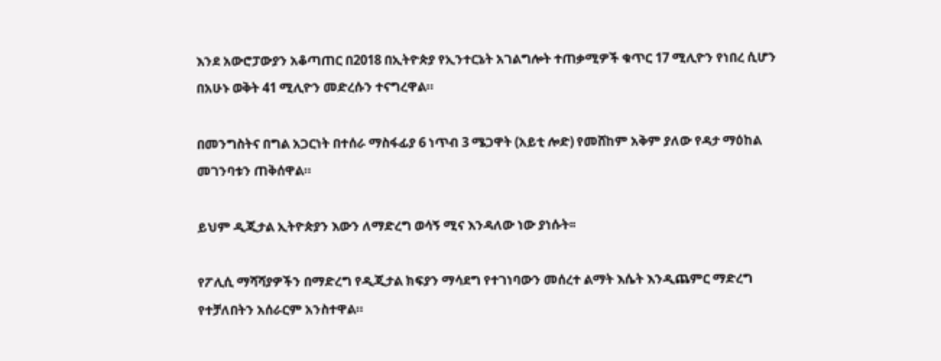እንደ አውሮፓውያን አቆጣጠር በ2018 በኢትዮጵያ የኢንተርኔት አገልግሎት ተጠቃሚዎች ቁጥር 17 ሚሊዮን የነበረ ሲሆን በአሁኑ ወቅት 41 ሚሊዮን መድረሱን ተናግረዋል።

በመንግስትና በግል አጋርነት በተሰራ ማስፋፊያ 6 ነጥብ 3 ሜጋዋት (አይቲ ሎድ) የመሸከም አቅም ያለው የዳታ ማዕከል መገንባቱን ጠቅሰዋል።

ይህም ዲጂታል ኢትዮጵያን እውን ለማድረግ ወሳኝ ሚና እንዳለው ነው ያነሱት፡፡

የፖሊሲ ማሻሻያዎችን በማድረግ የዲጂታል ክፍያን ማሳደግ የተገነባውን መሰረተ ልማት እሴት እንዲጨምር ማድረግ የተቻለበትን አሰራርም አንስተዋል።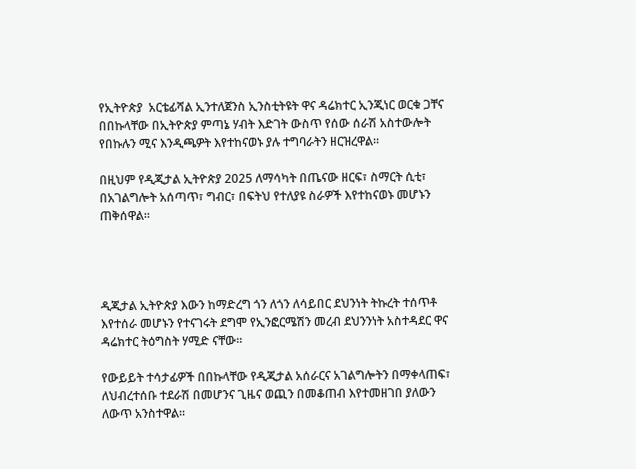የኢትዮጵያ  አርቴፊሻል ኢንተለጀንስ ኢንስቲትዩት ዋና ዳሬክተር ኢንጂነር ወርቁ ጋቸና በበኩላቸው በኢትዮጵያ ምጣኔ ሃብት እድገት ውስጥ የሰው ሰራሽ አስተውሎት የበኩሉን ሚና እንዲጫዎት እየተከናወኑ ያሉ ተግባራትን ዘርዝረዋል።

በዚህም የዲጂታል ኢትዮጵያ 2025 ለማሳካት በጤናው ዘርፍ፣ ስማርት ሲቲ፣ በአገልግሎት አሰጣጥ፣ ግብር፣ በፍትህ የተለያዩ ስራዎች እየተከናወኑ መሆኑን  ጠቅሰዋል።




ዲጂታል ኢትዮጵያ እውን ከማድረግ ጎን ለጎን ለሳይበር ደህንነት ትኩረት ተሰጥቶ እየተሰራ መሆኑን የተናገሩት ደግሞ የኢንፎርሜሽን መረብ ደህንንነት አስተዳደር ዋና ዳሬክተር ትዕግስት ሃሚድ ናቸው።

የውይይት ተሳታፊዎች በበኩላቸው የዲጂታል አሰራርና አገልግሎትን በማቀላጠፍ፣ ለህብረተሰቡ ተደራሽ በመሆንና ጊዜና ወጪን በመቆጠብ እየተመዘገበ ያለውን ለውጥ አንስተዋል።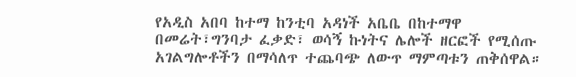የአዲስ አበባ ከተማ ከንቲባ አዳነች አቤቤ በከተማዋ በመሬት፣ግንባታ ፈቃድ፣ ወሳኝ ኩነትና ሌሎች ዘርፎች የሚሰጡ አገልግሎቶችን በማሳለጥ ተጨባጭ ለውጥ ማምጣቱን ጠቅሰዋል።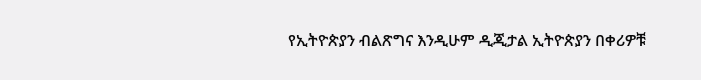የኢትዮጵያን ብልጽግና እንዲሁም ዲጂታል ኢትዮጵያን በቀሪዎቹ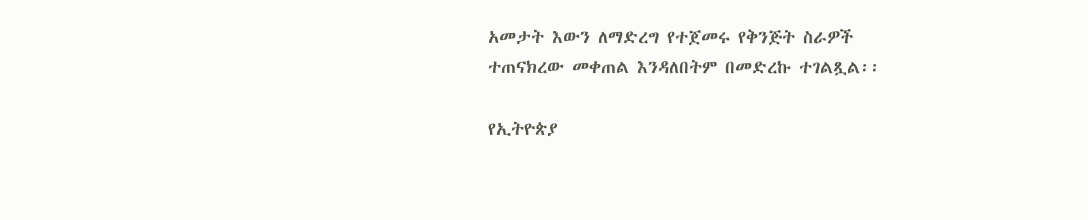አመታት እውን ለማድረግ የተጀመሩ የቅንጅት ስራዎች ተጠናክረው መቀጠል እንዳለበትም በመድረኩ ተገልጿል፡፡

የኢትዮጵያ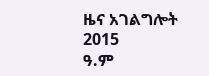ዜና አገልግሎት
2015
ዓ.ም